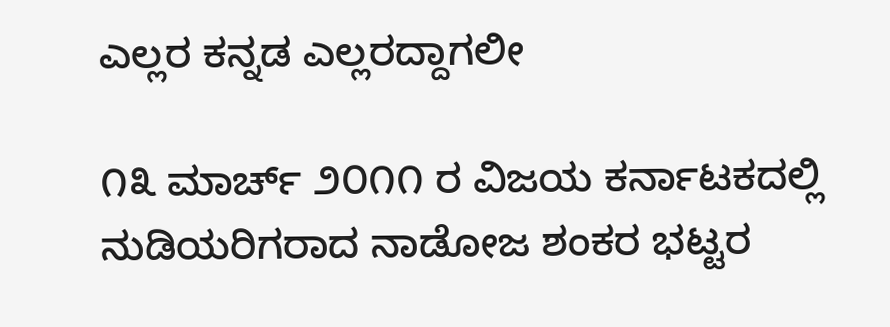ಎಲ್ಲರ ಕನ್ನಡ ಎಲ್ಲರದ್ದಾಗಲೀ

೧೩ ಮಾರ್ಚ್ ೨೦೧೧ ರ ವಿಜಯ ಕರ್ನಾಟಕದಲ್ಲಿ ನುಡಿಯರಿಗರಾದ ನಾಡೋಜ ಶಂಕರ ಭಟ್ಟರ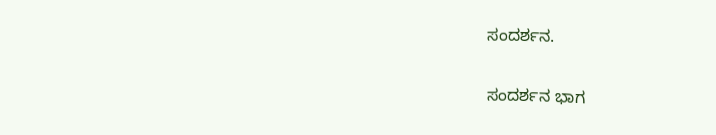ಸಂದರ್ಶನ.

ಸಂದರ್ಶನ ಭಾಗ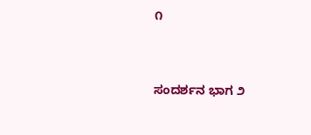೧


ಸಂದರ್ಶನ ಭಾಗ ೨